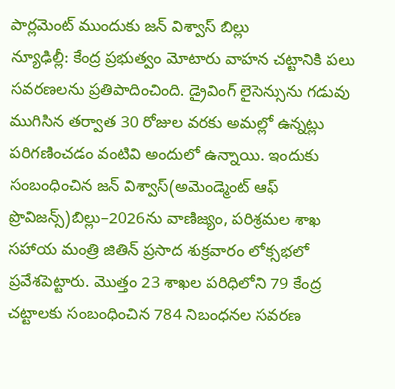పార్లమెంట్ ముందుకు జన్ విశ్వాస్ బిల్లు
న్యూఢిల్లీ: కేంద్ర ప్రభుత్వం మోటారు వాహన చట్టానికి పలు సవరణలను ప్రతిపాదించింది. డ్రైవింగ్ లైసెన్సును గడువు ముగిసిన తర్వాత 30 రోజుల వరకు అమల్లో ఉన్నట్లు పరిగణించడం వంటివి అందులో ఉన్నాయి. ఇందుకు సంబంధించిన జన్ విశ్వాస్(అమెండ్మెంట్ ఆఫ్ ప్రొవిజన్స్)బిల్లు–2026ను వాణిజ్యం, పరిశ్రమల శాఖ సహాయ మంత్రి జితిన్ ప్రసాద శుక్రవారం లోక్సభలో ప్రవేశపెట్టారు. మొత్తం 23 శాఖల పరిధిలోని 79 కేంద్ర చట్టాలకు సంబంధించిన 784 నిబంధనల సవరణ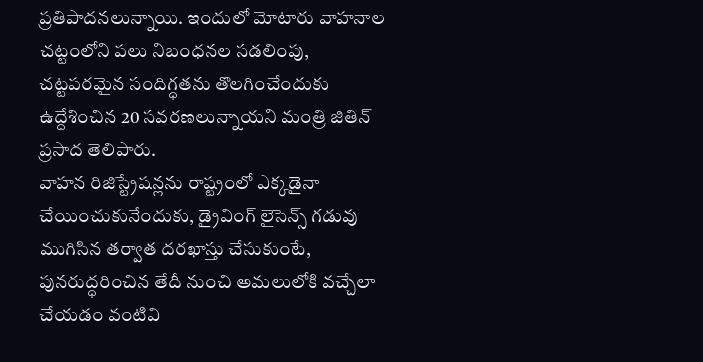ప్రతిపాదనలున్నాయి. ఇందులో మోటారు వాహనాల చట్టంలోని పలు నిబంధనల సడలింపు, చట్టపరమైన సందిగ్ధతను తొలగించేందుకు ఉద్దేశించిన 20 సవరణలున్నాయని మంత్రి జితిన్ ప్రసాద తెలిపారు.
వాహన రిజిస్ట్రేషన్లను రాష్ట్రంలో ఎక్కడైనా చేయించుకునేందుకు, డ్రైవింగ్ లైసెన్స్ గడువు ముగిసిన తర్వాత దరఖాస్తు చేసుకుంటే, పునరుద్ధరించిన తేదీ నుంచి అమలులోకి వచ్చేలా చేయడం వంటివి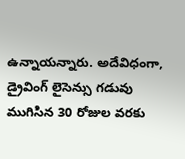ఉన్నాయన్నారు. అదేవిధంగా, డ్రైవింగ్ లైసెన్సు గడువు ముగిసిన 30 రోజుల వరకు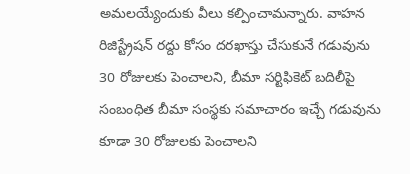అమలయ్యేందుకు వీలు కల్పించామన్నారు. వాహన రిజిస్ట్రేషన్ రద్దు కోసం దరఖాస్తు చేసుకునే గడువును 30 రోజులకు పెంచాలని, బీమా సర్టిఫికెట్ బదిలీపై సంబంధిత బీమా సంస్థకు సమాచారం ఇచ్చే గడువును కూడా 30 రోజులకు పెంచాలని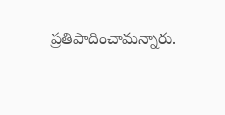ప్రతిపాదించామన్నారు.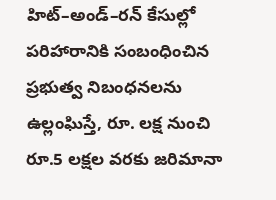హిట్–అండ్–రన్ కేసుల్లో పరిహారానికి సంబంధించిన ప్రభుత్వ నిబంధనలను ఉల్లంఘిస్తే, రూ. లక్ష నుంచి రూ.5 లక్షల వరకు జరిమానా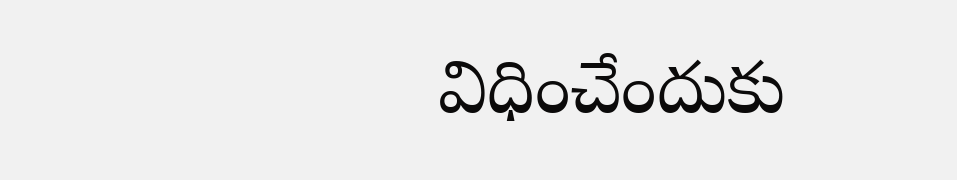విధించేందుకు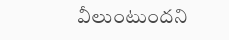వీలుంటుందని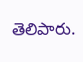తెలిపారు.